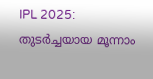IPL 2025: തുടര്‍ച്ചയായ മൂന്നാം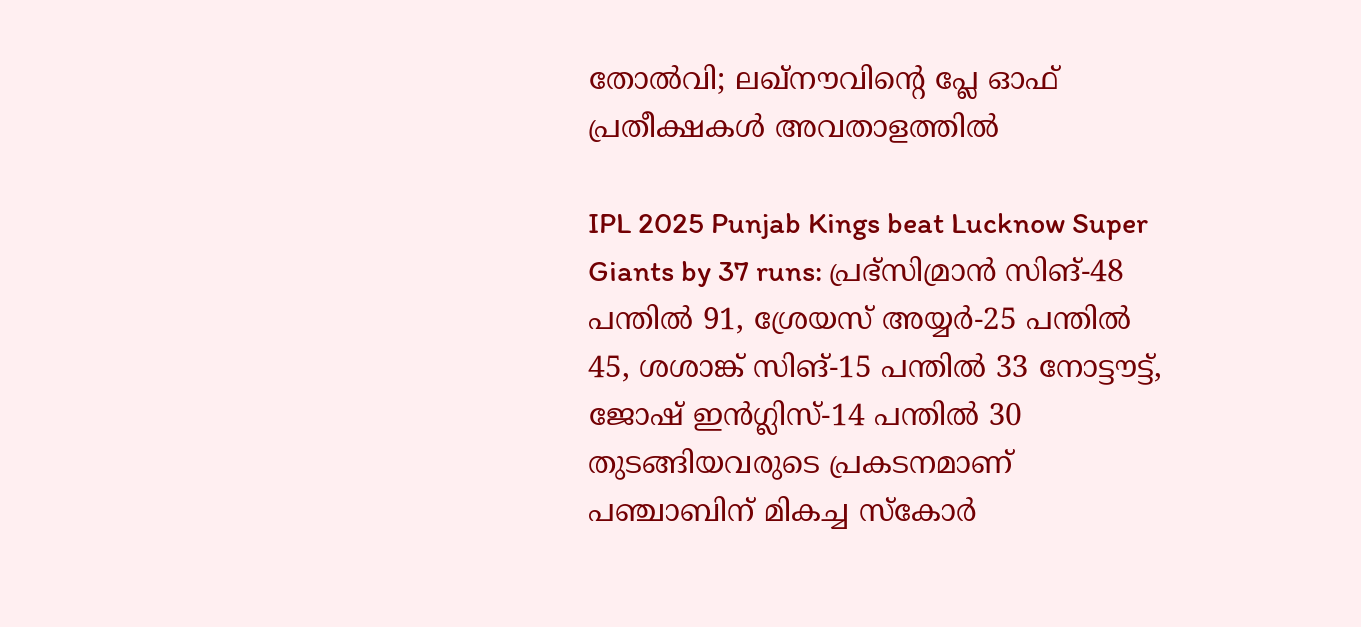തോല്‍വി; ലഖ്‌നൗവിന്റെ പ്ലേ ഓഫ് പ്രതീക്ഷകള്‍ അവതാളത്തില്‍

IPL 2025 Punjab Kings beat Lucknow Super Giants by 37 runs: പ്രഭ്‌സിമ്രാന്‍ സിങ്-48 പന്തില്‍ 91, ശ്രേയസ് അയ്യര്‍-25 പന്തില്‍ 45, ശശാങ്ക് സിങ്-15 പന്തില്‍ 33 നോട്ടൗട്ട്, ജോഷ് ഇന്‍ഗ്ലിസ്-14 പന്തില്‍ 30 തുടങ്ങിയവരുടെ പ്രകടനമാണ് പഞ്ചാബിന് മികച്ച സ്‌കോര്‍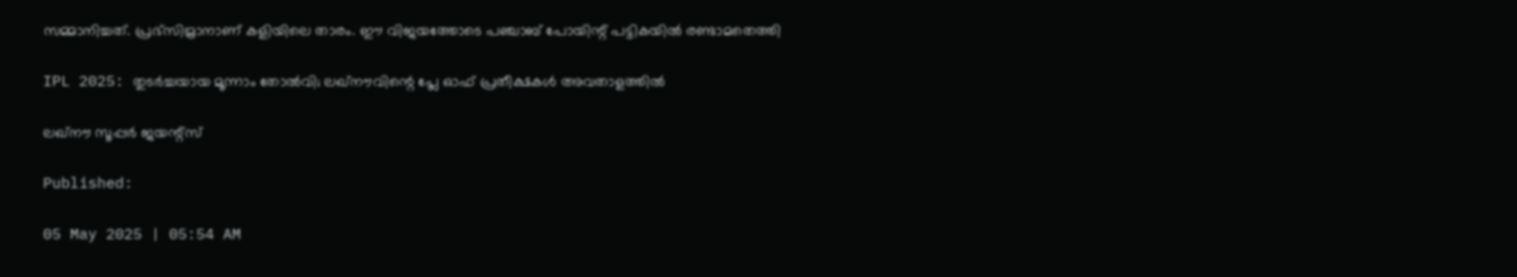സമ്മാനിച്ചത്. പ്രഭ്‌സിമ്രാനാണ് കളിയിലെ താരം. ഈ വിജയത്തോടെ പഞ്ചാബ് പോയിന്റ് പട്ടികയില്‍ രണ്ടാമതെത്തി

IPL 2025: തുടര്‍ച്ചയായ മൂന്നാം തോല്‍വി; ലഖ്‌നൗവിന്റെ പ്ലേ ഓഫ് പ്രതീക്ഷകള്‍ അവതാളത്തില്‍

ലഖ്‌നൗ സൂപ്പര്‍ ജയന്റ്‌സ്‌

Published:

05 May 2025 | 05:54 AM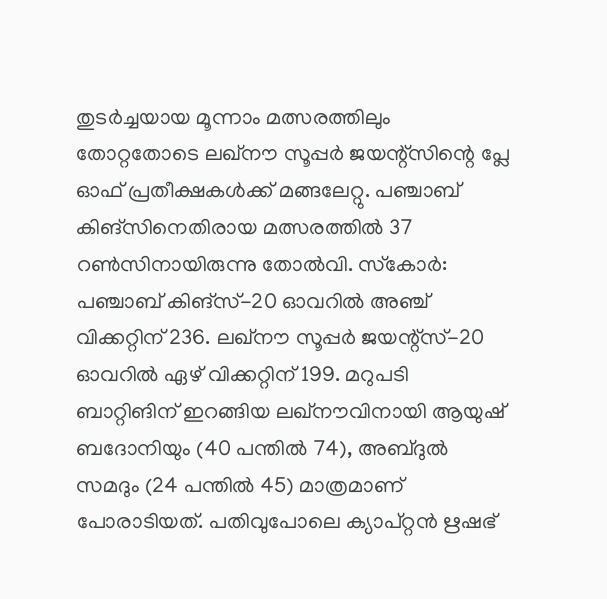തുടര്‍ച്ചയായ മൂന്നാം മത്സരത്തിലും തോറ്റതോടെ ലഖ്‌നൗ സൂപ്പര്‍ ജയന്റ്‌സിന്റെ പ്ലേ ഓഫ് പ്രതീക്ഷകള്‍ക്ക് മങ്ങലേറ്റു. പഞ്ചാബ് കിങ്‌സിനെതിരായ മത്സരത്തില്‍ 37 റണ്‍സിനായിരുന്നു തോല്‍വി. സ്‌കോര്‍: പഞ്ചാബ് കിങ്‌സ്-20 ഓവറില്‍ അഞ്ച് വിക്കറ്റിന് 236. ലഖ്‌നൗ സൂപ്പര്‍ ജയന്റ്‌സ്-20 ഓവറില്‍ ഏഴ് വിക്കറ്റിന് 199. മറുപടി ബാറ്റിങിന് ഇറങ്ങിയ ലഖ്‌നൗവിനായി ആയുഷ് ബദോനിയും (40 പന്തില്‍ 74), അബ്ദുല്‍ സമദും (24 പന്തില്‍ 45) മാത്രമാണ് പോരാടിയത്. പതിവുപോലെ ക്യാപ്റ്റന്‍ ഋഷഭ്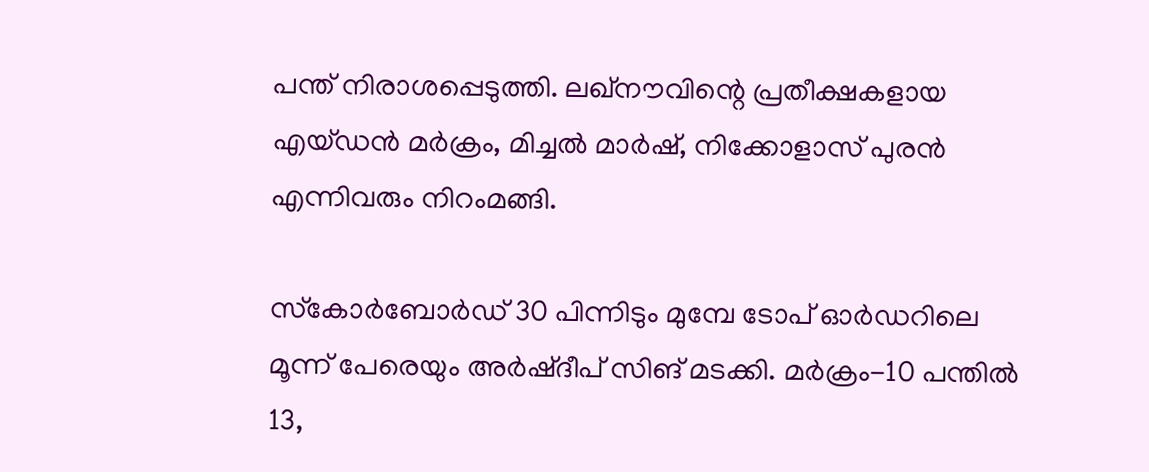പന്ത് നിരാശപ്പെടുത്തി. ലഖ്‌നൗവിന്റെ പ്രതീക്ഷകളായ എയ്ഡന്‍ മര്‍ക്രം, മിച്ചല്‍ മാര്‍ഷ്, നിക്കോളാസ് പുരന്‍ എന്നിവരും നിറംമങ്ങി.

സ്‌കോര്‍ബോര്‍ഡ് 30 പിന്നിടും മുമ്പേ ടോപ് ഓര്‍ഡറിലെ മൂന്ന് പേരെയും അര്‍ഷ്ദീപ് സിങ് മടക്കി. മര്‍ക്രം-10 പന്തില്‍ 13,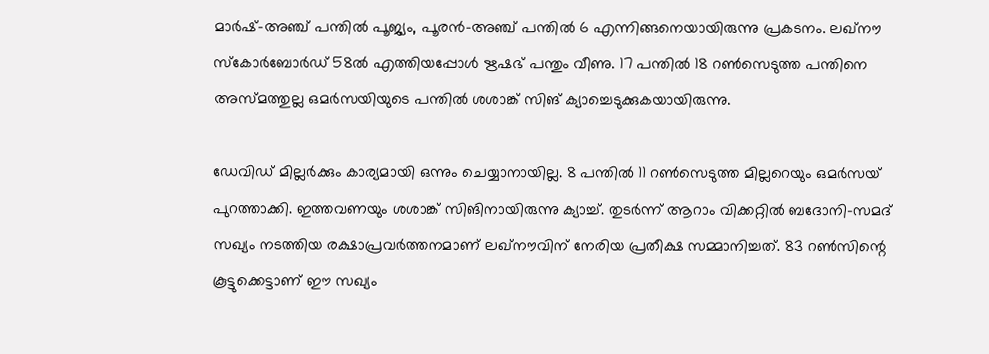മാര്‍ഷ്-അഞ്ച് പന്തില്‍ പൂജ്യം, പൂരന്‍-അഞ്ച് പന്തില്‍ 6 എന്നിങ്ങനെയായിരുന്നു പ്രകടനം. ലഖ്‌നൗ സ്‌കോര്‍ബോര്‍ഡ് 58ല്‍ എത്തിയപ്പോള്‍ ഋഷഭ് പന്തും വീണു. 17 പന്തില്‍ 18 റണ്‍സെടുത്ത പന്തിനെ അസ്മത്തുല്ല ഒമര്‍സയിയുടെ പന്തില്‍ ശശാങ്ക് സിങ് ക്യാച്ചെടുക്കുകയായിരുന്നു.

ഡേവിഡ് മില്ലര്‍ക്കും കാര്യമായി ഒന്നും ചെയ്യാനായില്ല. 8 പന്തില്‍ 11 റണ്‍സെടുത്ത മില്ലറെയും ഒമര്‍സയ് പുറത്താക്കി. ഇത്തവണയും ശശാങ്ക് സിങിനായിരുന്നു ക്യാച്ച്. തുടര്‍ന്ന് ആറാം വിക്കറ്റില്‍ ബദോനി-സമദ് സഖ്യം നടത്തിയ രക്ഷാപ്രവര്‍ത്തനമാണ് ലഖ്‌നൗവിന് നേരിയ പ്രതീക്ഷ സമ്മാനിച്ചത്. 83 റണ്‍സിന്റെ കൂട്ടുക്കെട്ടാണ് ഈ സഖ്യം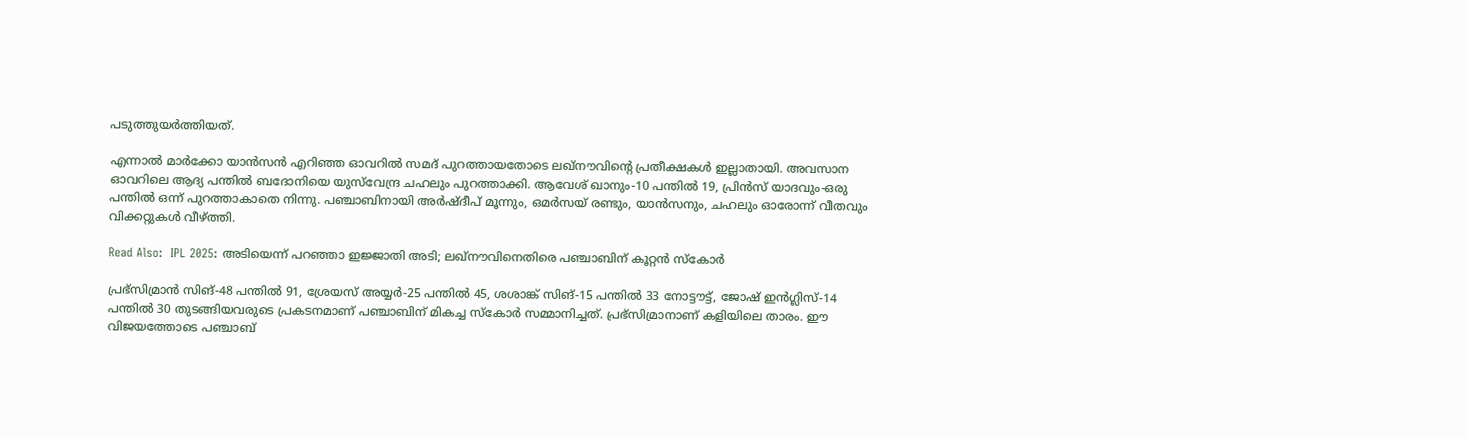പടുത്തുയര്‍ത്തിയത്.

എന്നാല്‍ മാര്‍ക്കോ യാന്‍സന്‍ എറിഞ്ഞ ഓവറില്‍ സമദ് പുറത്തായതോടെ ലഖ്‌നൗവിന്റെ പ്രതീക്ഷകള്‍ ഇല്ലാതായി. അവസാന ഓവറിലെ ആദ്യ പന്തില്‍ ബദോനിയെ യുസ്‌വേന്ദ്ര ചഹലും പുറത്താക്കി. ആവേശ് ഖാനും-10 പന്തില്‍ 19, പ്രിന്‍സ് യാദവും-ഒരു പന്തില്‍ ഒന്ന് പുറത്താകാതെ നിന്നു. പഞ്ചാബിനായി അര്‍ഷ്ദീപ് മൂന്നും, ഒമര്‍സയ് രണ്ടും, യാന്‍സനും, ചഹലും ഓരോന്ന് വീതവും വിക്കറ്റുകള്‍ വീഴ്ത്തി.

Read Also:  IPL 2025: അടിയെന്ന് പറഞ്ഞാ ഇജ്ജാതി അടി; ലഖ്നൗവിനെതിരെ പഞ്ചാബിന് കൂറ്റൻ സ്കോർ

പ്രഭ്‌സിമ്രാന്‍ സിങ്-48 പന്തില്‍ 91, ശ്രേയസ് അയ്യര്‍-25 പന്തില്‍ 45, ശശാങ്ക് സിങ്-15 പന്തില്‍ 33 നോട്ടൗട്ട്, ജോഷ് ഇന്‍ഗ്ലിസ്-14 പന്തില്‍ 30 തുടങ്ങിയവരുടെ പ്രകടനമാണ് പഞ്ചാബിന് മികച്ച സ്‌കോര്‍ സമ്മാനിച്ചത്. പ്രഭ്‌സിമ്രാനാണ് കളിയിലെ താരം. ഈ വിജയത്തോടെ പഞ്ചാബ്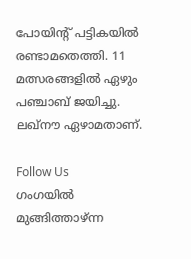പോയിന്റ് പട്ടികയില്‍ രണ്ടാമതെത്തി. 11 മത്സരങ്ങളില്‍ ഏഴും പഞ്ചാബ് ജയിച്ചു. ലഖ്‌നൗ ഏഴാമതാണ്.

Follow Us
ഗംഗയില്‍ മുങ്ങിത്താഴ്ന്ന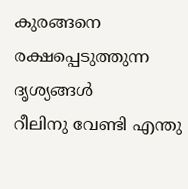കുരങ്ങനെ രക്ഷപ്പെടുത്തുന്ന ദൃശ്യങ്ങള്‍
റീലിനു വേണ്ടി എന്തു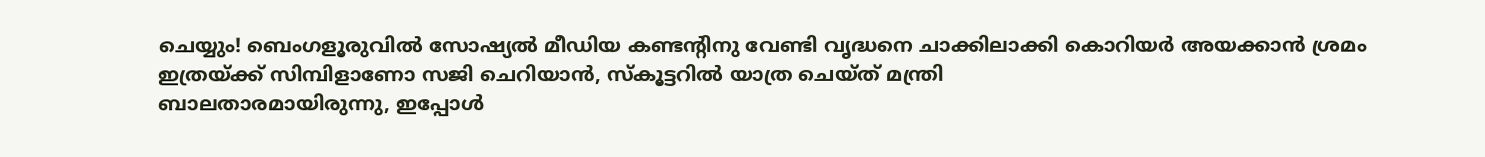ചെയ്യും! ബെംഗളൂരുവില്‍ സോഷ്യല്‍ മീഡിയ കണ്ടന്റിനു വേണ്ടി വൃദ്ധനെ ചാക്കിലാക്കി കൊറിയര്‍ അയക്കാന്‍ ശ്രമം
ഇത്രയ്ക്ക് സിമ്പിളാണോ സജി ചെറിയാൻ, സ്കൂട്ടറിൽ യാത്ര ചെയ്ത് മന്ത്രി
ബാലതാരമായിരുന്നു, ഇപ്പോൾ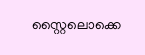സ്റ്റൈലൊക്കെ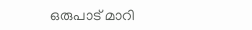ഒരുപാട് മാറി